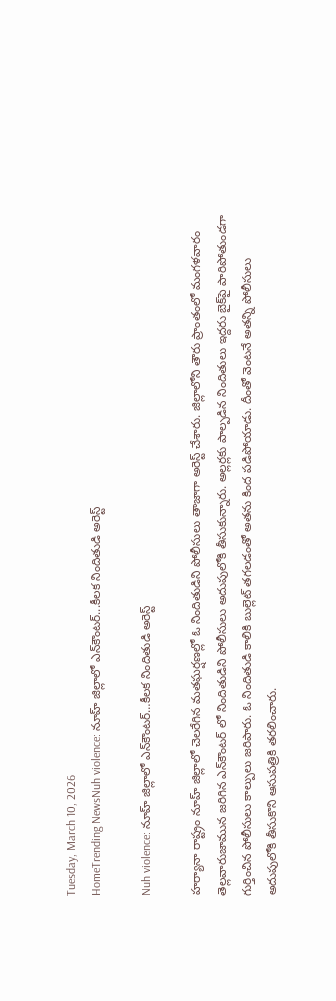Tuesday, March 10, 2026
HomeTrending NewsNuh violence: నూహ్ జిల్లాలో ఎన్‌కౌంటర్‌...కీలక నిందితుడి అరెస్ట్

Nuh violence: నూహ్ జిల్లాలో ఎన్‌కౌంటర్‌…కీలక నిందితుడి అరెస్ట్

హర్యానా రాష్ట్రం నూహ్ జిల్లాలో చెలరేగిన మతఘర్షణల్లో ఓ నిందితుడిని పోలీసులు తాజాగా అరెస్ట్‌ చేశారు. జిల్లాలోని తౌరు ప్రాంతంలో మంగళవారం తెల్లవారుజామున జరిగిన ఎన్‌కౌంటర్‌ లో నిందితుడిని పోలీసులు అదుపులోకి తీసుకున్నారు. అల్లర్లకు పాల్పడిన నిందితులు ఇద్దరు బైక్‌పై పారిపోతుండగా గుర్తించిన పోలీసులు కాల్పులు జరిపారు. ఓ నిందితుడి కాలికి బుల్లెట్‌ తగలడంతో అతను కింద పడిపోయాడు. దీంతో వెంటనే అతన్ని పోలీసులు అదుపులోకి తీసుకొని ఆసుపత్రికి తరలించారు.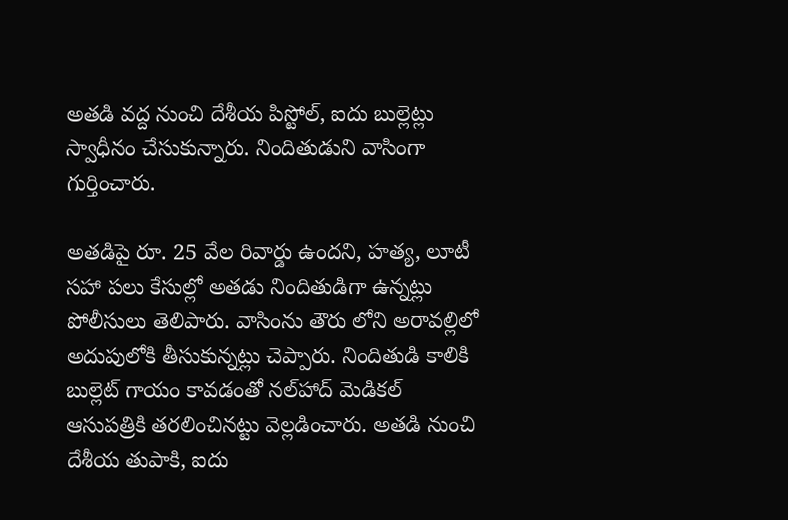అతడి వద్ద నుంచి దేశీయ పిస్టోల్‌, ఐదు బుల్లెట్లు స్వాధీనం చేసుకున్నారు. నిందితుడుని వాసింగా గుర్తించారు.

అతడిపై రూ. 25 వేల రివార్డు ఉందని, హత్య, లూటీ సహా పలు కేసుల్లో అతడు నిందితుడిగా ఉన్నట్లు పోలీసులు తెలిపారు. వాసింను తౌరు లోని అరావల్లిలో అదుపులోకి తీసుకున్నట్లు చెప్పారు. నిందితుడి కాలికి బుల్లెట్ గాయం కావడంతో నల్‌హాద్ మెడికల్ ఆసుపత్రికి తరలించినట్టు వెల్లడించారు. అతడి నుంచి దేశీయ తుపాకి, ఐదు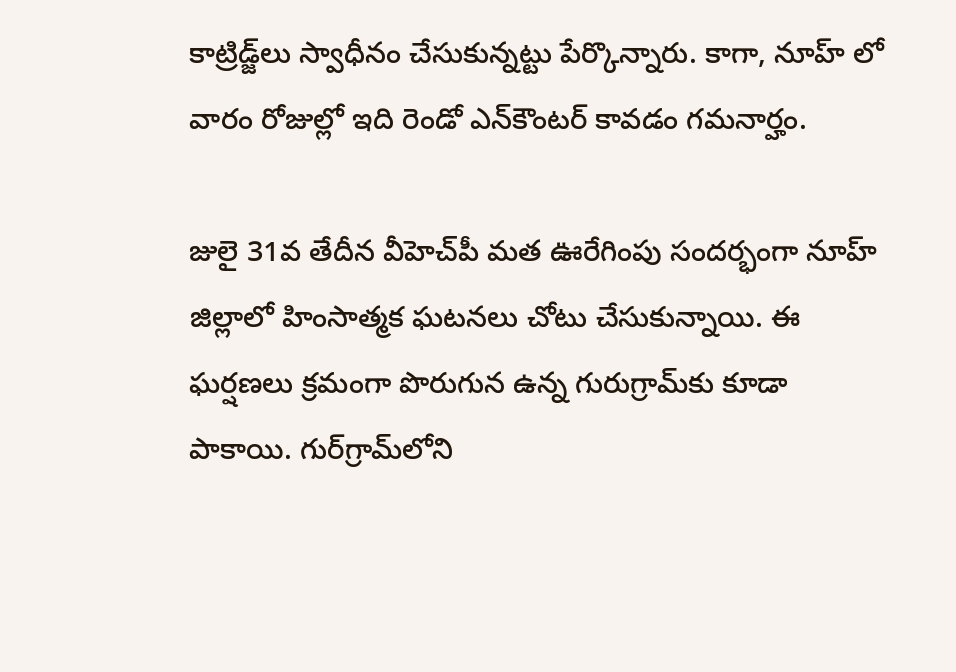కాట్రిడ్జ్‌లు స్వాధీనం చేసుకున్నట్టు పేర్కొన్నారు. కాగా, నూహ్ లో వారం రోజుల్లో ఇది రెండో ఎన్‌కౌంటర్ కావడం గమనార్హం.

జులై 31వ తేదీన వీహెచ్‌పీ మత ఊరేగింపు సందర్భంగా నూహ్ జిల్లాలో హింసాత్మక ఘటనలు చోటు చేసుకున్నాయి. ఈ ఘర్షణలు క్రమంగా పొరుగున ఉన్న గురుగ్రామ్‌కు కూడా పాకాయి. గుర్‌గ్రామ్‌లోని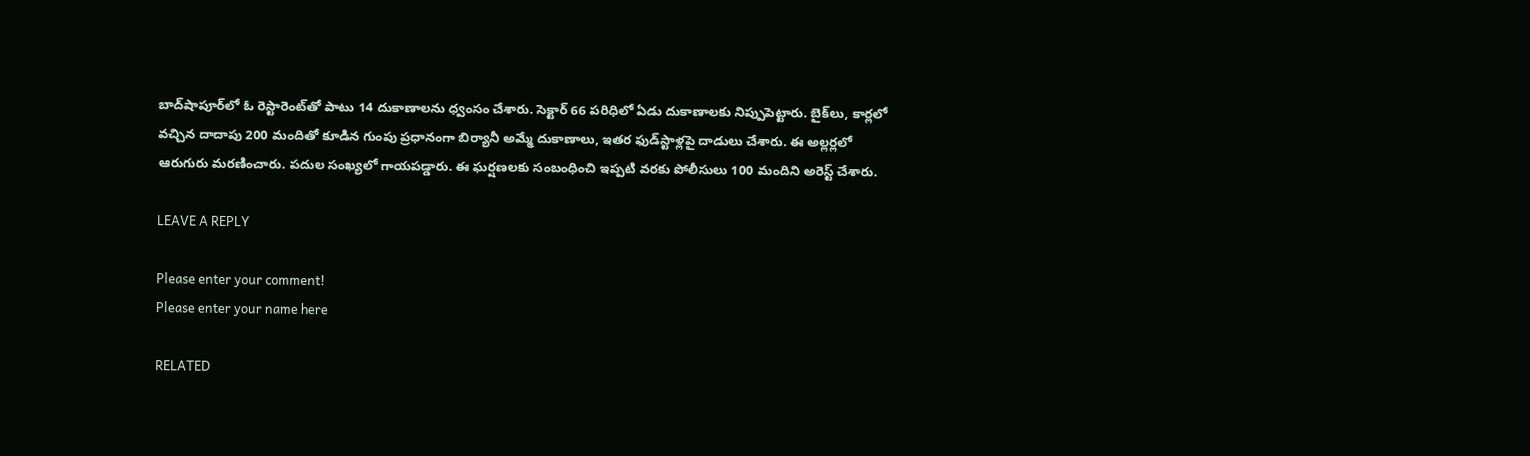బాద్‌షాపూర్‌లో ఓ రెస్టారెంట్‌తో పాటు 14 దుకాణాలను ధ్వంసం చేశారు. సెక్టార్‌ 66 పరిధిలో ఏడు దుకాణాలకు నిప్పుపెట్టారు. బైక్‌లు, కార్లలో వచ్చిన దాదాపు 200 మందితో కూడిన గుంపు ప్రధానంగా బిర్యానీ అమ్మే దుకాణాలు, ఇతర ఫుడ్‌స్టాళ్లపై దాడులు చేశారు. ఈ అల్లర్లలో ఆరుగురు మరణించారు. పదుల సంఖ్యలో గాయపడ్డారు. ఈ ఘర్షణలకు సంబంధించి ఇప్పటి వరకు పోలీసులు 100 మందిని అరెస్ట్‌ చేశారు.

LEAVE A REPLY

Please enter your comment!
Please enter your name here

RELATED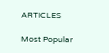ARTICLES

Most Popular